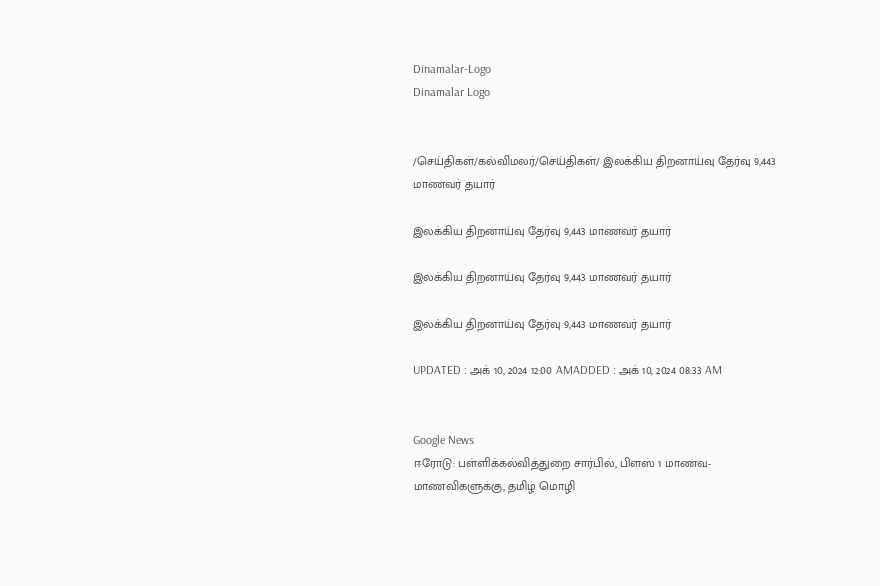Dinamalar-Logo
Dinamalar Logo


/செய்திகள்/கல்விமலர்/செய்திகள்/ இலக்கிய திறனாய்வு தேர்வு 9,443 மாணவர் தயார்

இலக்கிய திறனாய்வு தேர்வு 9,443 மாணவர் தயார்

இலக்கிய திறனாய்வு தேர்வு 9,443 மாணவர் தயார்

இலக்கிய திறனாய்வு தேர்வு 9,443 மாணவர் தயார்

UPDATED : அக் 10, 2024 12:00 AMADDED : அக் 10, 2024 08:33 AM


Google News
ஈரோடு: பள்ளிக்கல்வித்துறை சார்பில், பிளஸ் 1 மாணவ-மாணவிகளுக்கு, தமிழ் மொழி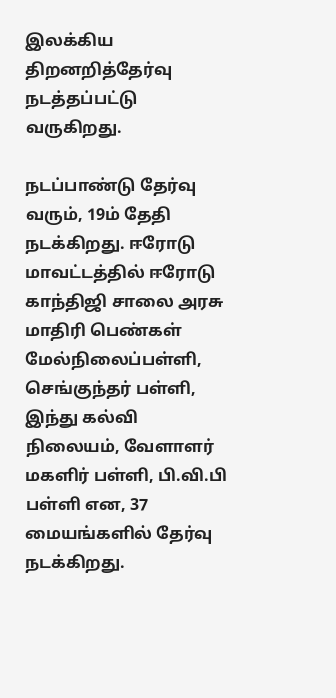இலக்கிய திறனறித்தேர்வு நடத்தப்பட்டு வருகிறது.

நடப்பாண்டு தேர்வு வரும், 19ம் தேதி நடக்கிறது. ஈரோடு மாவட்டத்தில் ஈரோடு காந்திஜி சாலை அரசு மாதிரி பெண்கள் மேல்நிலைப்பள்ளி, செங்குந்தர் பள்ளி, இந்து கல்வி நிலையம், வேளாளர் மகளிர் பள்ளி, பி.வி.பி பள்ளி என, 37 மையங்களில் தேர்வு நடக்கிறது.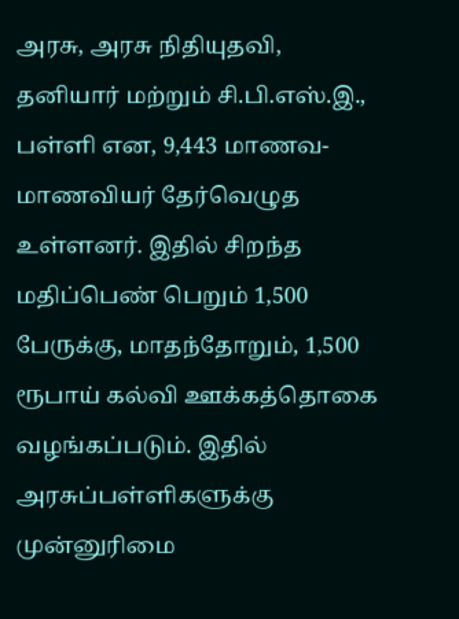அரசு, அரசு நிதியுதவி, தனியார் மற்றும் சி.பி.எஸ்.இ., பள்ளி என, 9,443 மாணவ-மாணவியர் தேர்வெழுத உள்ளனர். இதில் சிறந்த மதிப்பெண் பெறும் 1,500 பேருக்கு, மாதந்தோறும், 1,500 ரூபாய் கல்வி ஊக்கத்தொகை வழங்கப்படும். இதில் அரசுப்பள்ளிகளுக்கு முன்னுரிமை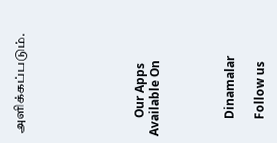அளிக்கப்படும்.







      Our Apps Available On




      Dinamalar

      Follow us